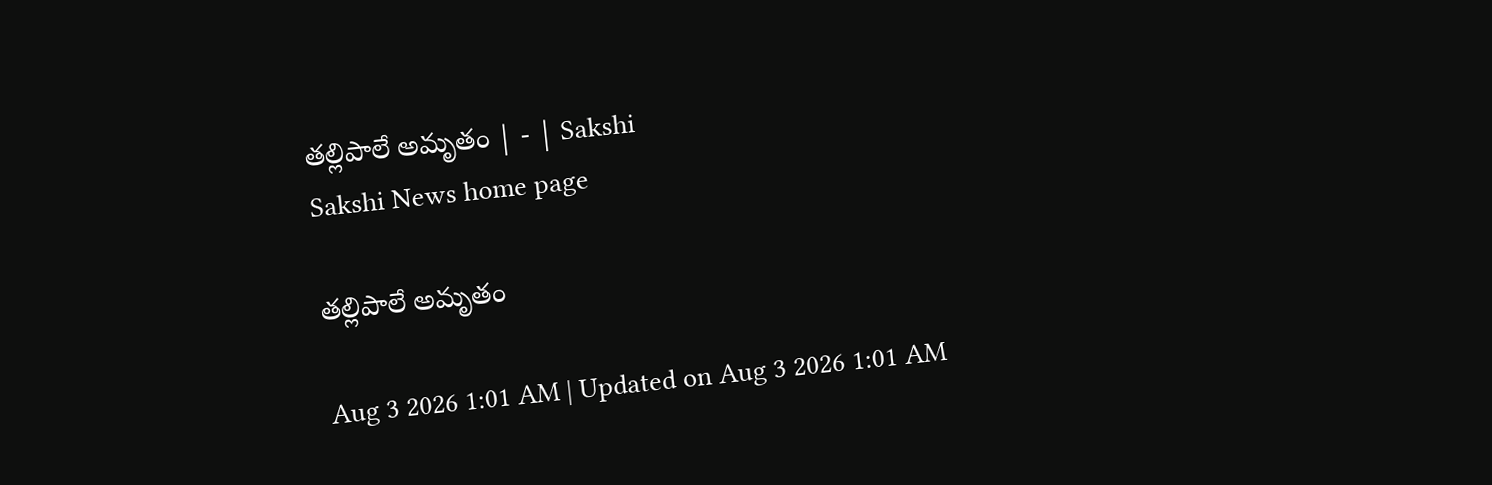తల్లిపాలే అమృతం | - | Sakshi
Sakshi News home page

తల్లిపాలే అమృతం

Aug 3 2026 1:01 AM | Updated on Aug 3 2026 1:01 AM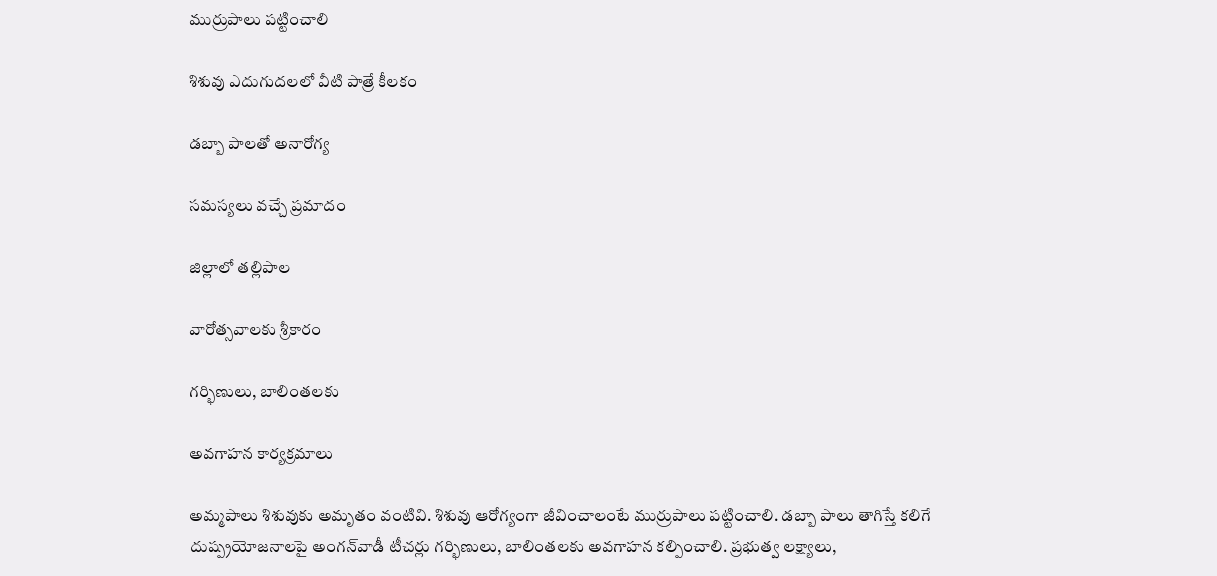ముర్రుపాలు పట్టించాలి

శిశువు ఎదుగుదలలో వీటి పాత్రే కీలకం

డబ్బా పాలతో అనారోగ్య

సమస్యలు వచ్చే ప్రమాదం

జిల్లాలో తల్లిపాల

వారోత్సవాలకు శ్రీకారం

గర్భిణులు, బాలింతలకు

అవగాహన కార్యక్రమాలు

అమ్మపాలు శిశువుకు అమృతం వంటివి. శిశువు ఆరోగ్యంగా జీవించాలంటే ముర్రుపాలు పట్టించాలి. డబ్బా పాలు తాగిస్తే కలిగే దుష్ప్రయోజనాలపై అంగన్‌వాడీ టీచర్లు గర్భిణులు, బాలింతలకు అవగాహన కల్పించాలి. ప్రభుత్వ లక్ష్యాలు,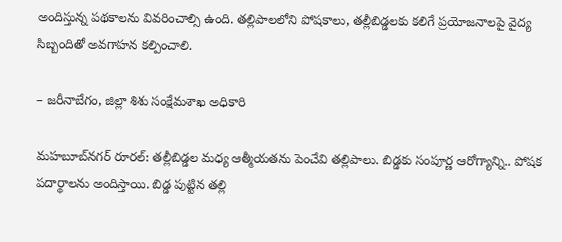అందిస్తున్న పథకాలను వివరించాల్సి ఉంది. తల్లిపాలలోని పోషకాలు, తల్లీబిడ్డలకు కలిగే ప్రయోజనాలపై వైద్య సిబ్బందితో అవగాహన కల్పించాలి.

– జరీనాబేగం, జిల్లా శిశు సంక్షేమశాఖ అధికారి

మహబూబ్‌నగర్‌ రూరల్‌: తల్లీబిడ్డల మధ్య ఆత్మీయతను పెంచేవి తల్లిపాలు. బిడ్డకు సంపూర్ణ ఆరోగ్యాన్ని.. పోషక పదార్థాలను అందిస్తాయి. బిడ్డ పుట్టిన తల్లి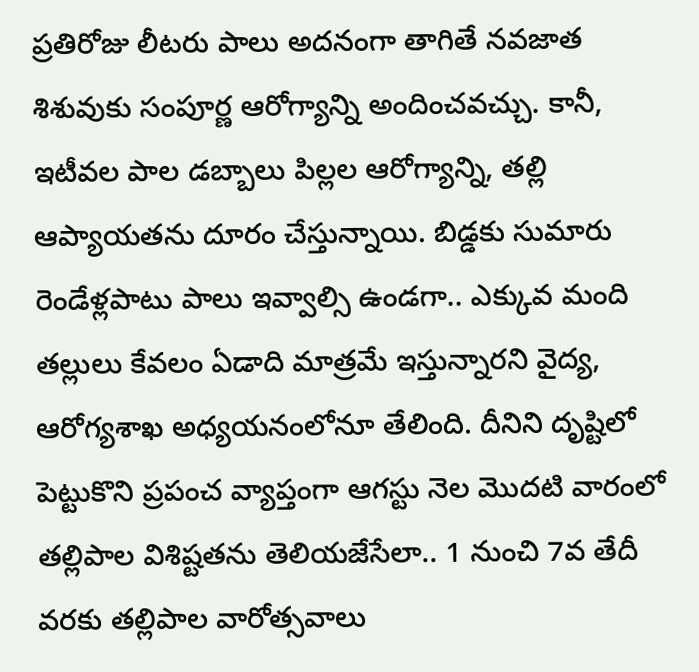ప్రతిరోజు లీటరు పాలు అదనంగా తాగితే నవజాత శిశువుకు సంపూర్ణ ఆరోగ్యాన్ని అందించవచ్చు. కానీ, ఇటీవల పాల డబ్బాలు పిల్లల ఆరోగ్యాన్ని, తల్లి ఆప్యాయతను దూరం చేస్తున్నాయి. బిడ్డకు సుమారు రెండేళ్లపాటు పాలు ఇవ్వాల్సి ఉండగా.. ఎక్కువ మంది తల్లులు కేవలం ఏడాది మాత్రమే ఇస్తున్నారని వైద్య, ఆరోగ్యశాఖ అధ్యయనంలోనూ తేలింది. దీనిని దృష్టిలో పెట్టుకొని ప్రపంచ వ్యాప్తంగా ఆగస్టు నెల మొదటి వారంలో తల్లిపాల విశిష్టతను తెలియజేసేలా.. 1 నుంచి 7వ తేదీ వరకు తల్లిపాల వారోత్సవాలు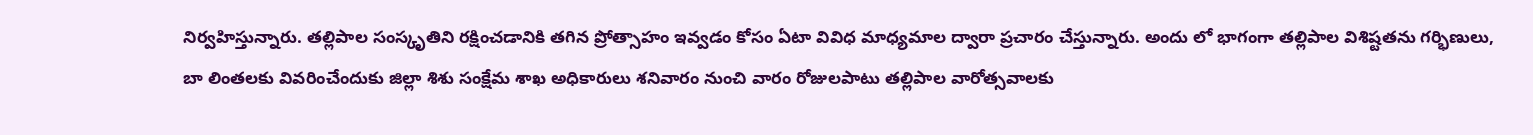నిర్వహిస్తున్నారు. తల్లిపాల సంస్కృతిని రక్షించడానికి తగిన ప్రోత్సాహం ఇవ్వడం కోసం ఏటా వివిధ మాధ్యమాల ద్వారా ప్రచారం చేస్తున్నారు. అందు లో భాగంగా తల్లిపాల విశిష్టతను గర్భిణులు, బా లింతలకు వివరించేందుకు జిల్లా శిశు సంక్షేమ శాఖ అధికారులు శనివారం నుంచి వారం రోజులపాటు తల్లిపాల వారోత్సవాలకు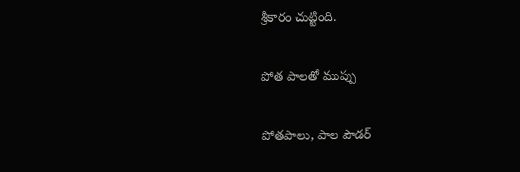శ్రీకారం చుట్టింది.

పోత పాలతో ముప్పు

పోతపాలు, పాల పౌడర్‌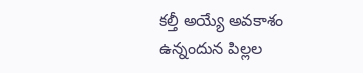కల్తీ అయ్యే అవకాశం ఉన్నందున పిల్లల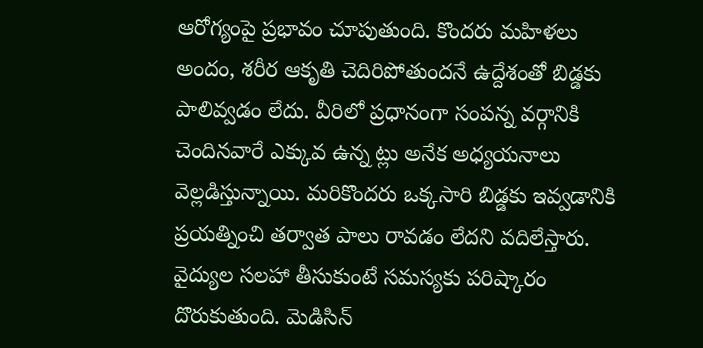ఆరోగ్యంపై ప్రభావం చూపుతుంది. కొందరు మహిళలు అందం, శరీర ఆకృతి చెదిరిపోతుందనే ఉద్దేశంతో బిడ్డకు పాలివ్వడం లేదు. వీరిలో ప్రధానంగా సంపన్న వర్గానికి చెందినవారే ఎక్కువ ఉన్న ట్లు అనేక అధ్యయనాలు వెల్లడిస్తున్నాయి. మరికొందరు ఒక్కసారి బిడ్డకు ఇవ్వడానికి ప్రయత్నించి తర్వాత పాలు రావడం లేదని వదిలేస్తారు. వైద్యుల సలహా తీసుకుంటే సమస్యకు పరిష్కారం దొరుకుతుంది. మెడిసిన్‌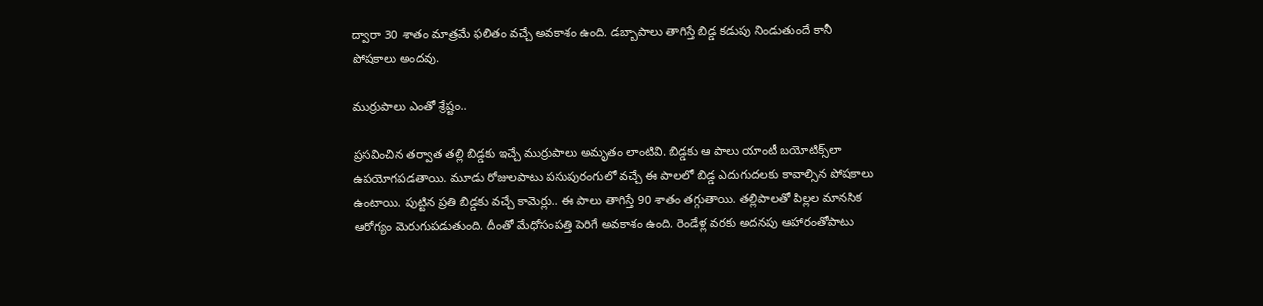ద్వారా 30 శాతం మాత్రమే ఫలితం వచ్చే అవకాశం ఉంది. డబ్బాపాలు తాగిస్తే బిడ్డ కడుపు నిండుతుందే కానీ పోషకాలు అందవు.

ముర్రుపాలు ఎంతో శ్రేష్టం..

ప్రసవించిన తర్వాత తల్లి బిడ్డకు ఇచ్చే ముర్రుపాలు అమృతం లాంటివి. బిడ్డకు ఆ పాలు యాంటీ బయోటిక్స్‌లా ఉపయోగపడతాయి. మూడు రోజులపాటు పసుపురంగులో వచ్చే ఈ పాలలో బిడ్డ ఎదుగుదలకు కావాల్సిన పోషకాలు ఉంటాయి. పుట్టిన ప్రతి బిడ్డకు వచ్చే కామెర్లు.. ఈ పాలు తాగిస్తే 90 శాతం తగ్గుతాయి. తల్లిపాలతో పిల్లల మానసిక ఆరోగ్యం మెరుగుపడుతుంది. దీంతో మేధోసంపత్తి పెరిగే అవకాశం ఉంది. రెండేళ్ల వరకు అదనపు ఆహారంతోపాటు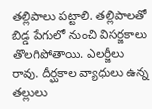తల్లిపాలు పట్టాలి. తల్లిపాలతో బిడ్డ పేగులో నుంచి విసర్జకాలు తొలగిపోతాయి. ఎలర్జీలు రావు. దీర్ఘకాల వ్యాధులు ఉన్న తల్లులు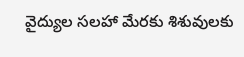వైద్యుల సలహా మేరకు శిశువులకు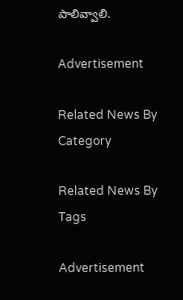పాలివ్వాలి.

Advertisement

Related News By Category

Related News By Tags

Advertisement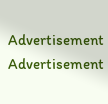Advertisement
Advertisement